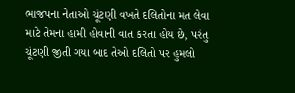ભાજપના નેતાઓ ચૂંટણી વખતે દલિતોના મત લેવા માટે તેમના હામી હોવાની વાત કરતા હોય છે, પરંતુ ચૂંટણી જીતી ગયા બાદ તેઓ દલિતો પર હુમલો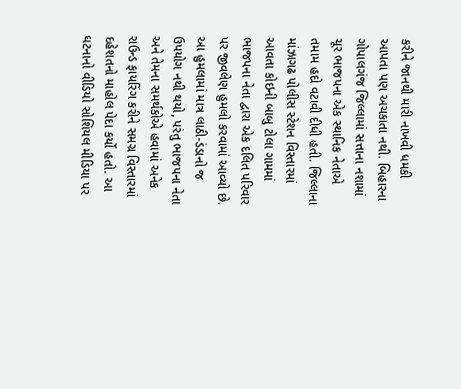કરીને જાનથી મારી નાખવી ધમકી આપતા પણ અચકાતા નથી. બિહારના ગોપાલગંજ જિલ્લામાં સત્તાના નશામાં ચૂર ભાજપના એક સ્થાનિક નેતાએ તમામ હદો વટાવી દીધી હતી. જિલ્લાના માંઝાગઢ પોલીસ સ્ટેશન વિસ્તારમાં આવતા કોઇની બાબુ ટોલા ગામમાં ભાજપના નેતા દ્વારા એક દલિત પરિવાર પર જીવલેણ હુમલો કરવામાં આવ્યો છે. આ હુમલામાં માત્ર લાઠી-ડંડાનો જ ઉપયોગ નથી થયો, પરંતુ ભાજપના નેતા અને તેમના સમર્થકોએ હવામાં અનેક રાઉન્ડ ફાયરિંગ કરીને સમગ્ર વિસ્તારમાં દહેશતનો માહોલ પેદા કર્યો હતો. આ ઘટનાનો વીડિયો સોશિયલ મીડિયા પર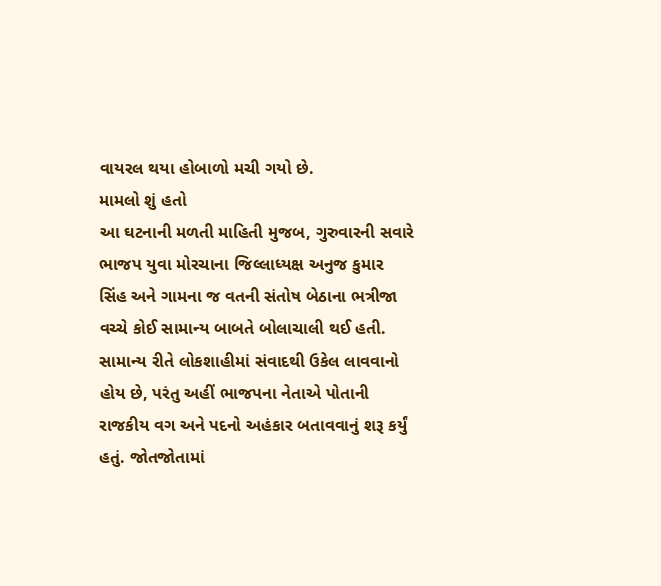વાયરલ થયા હોબાળો મચી ગયો છે.
મામલો શું હતો
આ ઘટનાની મળતી માહિતી મુજબ, ગુરુવારની સવારે ભાજપ યુવા મોરચાના જિલ્લાધ્યક્ષ અનુજ કુમાર સિંહ અને ગામના જ વતની સંતોષ બેઠાના ભત્રીજા વચ્ચે કોઈ સામાન્ય બાબતે બોલાચાલી થઈ હતી. સામાન્ય રીતે લોકશાહીમાં સંવાદથી ઉકેલ લાવવાનો હોય છે, પરંતુ અહીં ભાજપના નેતાએ પોતાની રાજકીય વગ અને પદનો અહંકાર બતાવવાનું શરૂ કર્યું હતું. જોતજોતામાં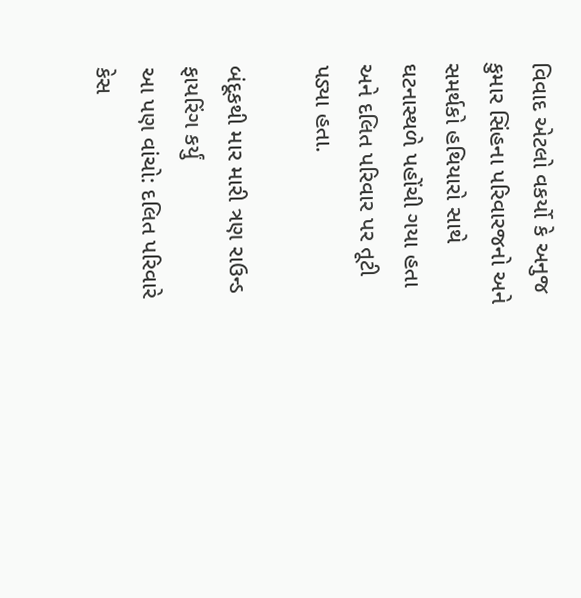વિવાદ એટલો વકર્યો કે અનુજ કુમાર સિંહના પરિવારજનો અને સમર્થકો હથિયારો સાથે ઘટનાસ્થળે પહોંચી ગયા હતા અને દલિત પરિવાર પર તૂટી પડ્યા હતા.

બંદૂકથી માર મારી ત્રણ રાઉન્ડ ફાયરિંગ કર્યું
આ પણ વાંચો: દલિત પરિવારે કેસ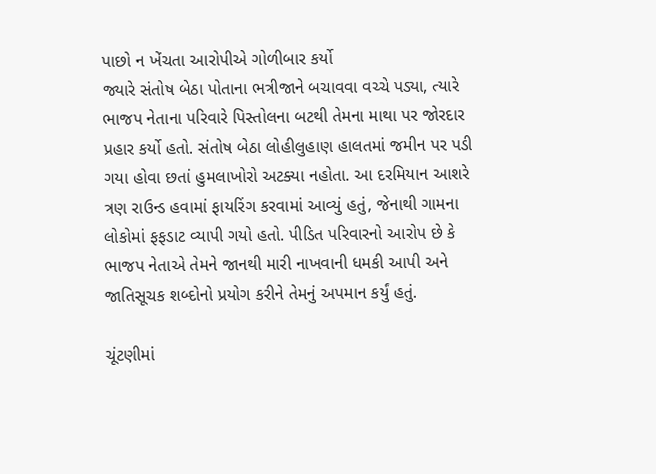પાછો ન ખેંચતા આરોપીએ ગોળીબાર કર્યો
જ્યારે સંતોષ બેઠા પોતાના ભત્રીજાને બચાવવા વચ્ચે પડ્યા, ત્યારે ભાજપ નેતાના પરિવારે પિસ્તોલના બટથી તેમના માથા પર જોરદાર પ્રહાર કર્યો હતો. સંતોષ બેઠા લોહીલુહાણ હાલતમાં જમીન પર પડી ગયા હોવા છતાં હુમલાખોરો અટક્યા નહોતા. આ દરમિયાન આશરે ત્રણ રાઉન્ડ હવામાં ફાયરિંગ કરવામાં આવ્યું હતું, જેનાથી ગામના લોકોમાં ફફડાટ વ્યાપી ગયો હતો. પીડિત પરિવારનો આરોપ છે કે ભાજપ નેતાએ તેમને જાનથી મારી નાખવાની ધમકી આપી અને જાતિસૂચક શબ્દોનો પ્રયોગ કરીને તેમનું અપમાન કર્યું હતું.

ચૂંટણીમાં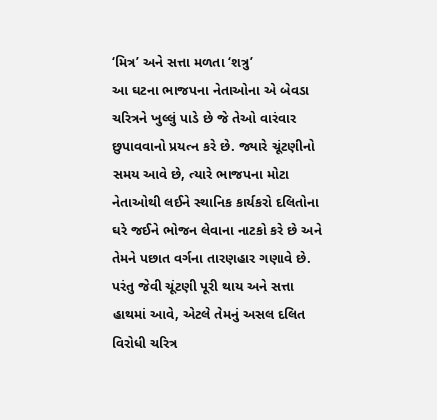‘મિત્ર’ અને સત્તા મળતા ‘શત્રુ’
આ ઘટના ભાજપના નેતાઓના એ બેવડા ચરિત્રને ખુલ્લું પાડે છે જે તેઓ વારંવાર છુપાવવાનો પ્રયત્ન કરે છે. જ્યારે ચૂંટણીનો સમય આવે છે, ત્યારે ભાજપના મોટા નેતાઓથી લઈને સ્થાનિક કાર્યકરો દલિતોના ઘરે જઈને ભોજન લેવાના નાટકો કરે છે અને તેમને પછાત વર્ગના તારણહાર ગણાવે છે. પરંતુ જેવી ચૂંટણી પૂરી થાય અને સત્તા હાથમાં આવે, એટલે તેમનું અસલ દલિત વિરોધી ચરિત્ર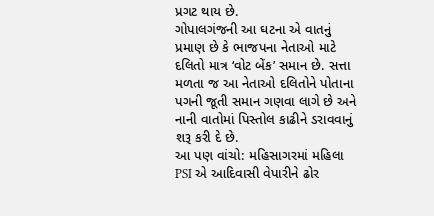પ્રગટ થાય છે.
ગોપાલગંજની આ ઘટના એ વાતનું પ્રમાણ છે કે ભાજપના નેતાઓ માટે દલિતો માત્ર ‘વોટ બેંક’ સમાન છે. સત્તા મળતા જ આ નેતાઓ દલિતોને પોતાના પગની જૂતી સમાન ગણવા લાગે છે અને નાની વાતોમાં પિસ્તોલ કાઢીને ડરાવવાનું શરૂ કરી દે છે.
આ પણ વાંચો: મહિસાગરમાં મહિલા PSI એ આદિવાસી વેપારીને ઢોર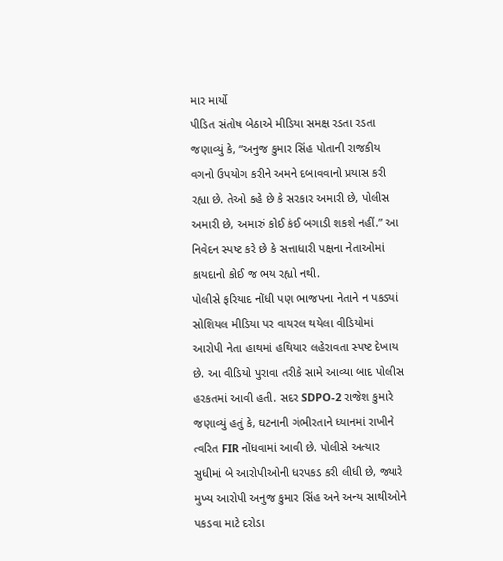માર માર્યો
પીડિત સંતોષ બેઠાએ મીડિયા સમક્ષ રડતા રડતા જણાવ્યું કે, “અનુજ કુમાર સિંહ પોતાની રાજકીય વગનો ઉપયોગ કરીને અમને દબાવવાનો પ્રયાસ કરી રહ્યા છે. તેઓ કહે છે કે સરકાર અમારી છે, પોલીસ અમારી છે, અમારું કોઈ કંઈ બગાડી શકશે નહીં.” આ નિવેદન સ્પષ્ટ કરે છે કે સત્તાધારી પક્ષના નેતાઓમાં કાયદાનો કોઈ જ ભય રહ્યો નથી.
પોલીસે ફરિયાદ નોંધી પણ ભાજપના નેતાને ન પકડ્યાં
સોશિયલ મીડિયા પર વાયરલ થયેલા વીડિયોમાં આરોપી નેતા હાથમાં હથિયાર લહેરાવતા સ્પષ્ટ દેખાય છે. આ વીડિયો પુરાવા તરીકે સામે આવ્યા બાદ પોલીસ હરકતમાં આવી હતી. સદર SDPO-2 રાજેશ કુમારે જણાવ્યું હતું કે, ઘટનાની ગંભીરતાને ધ્યાનમાં રાખીને ત્વરિત FIR નોંધવામાં આવી છે. પોલીસે અત્યાર સુધીમાં બે આરોપીઓની ધરપકડ કરી લીધી છે, જ્યારે મુખ્ય આરોપી અનુજ કુમાર સિંહ અને અન્ય સાથીઓને પકડવા માટે દરોડા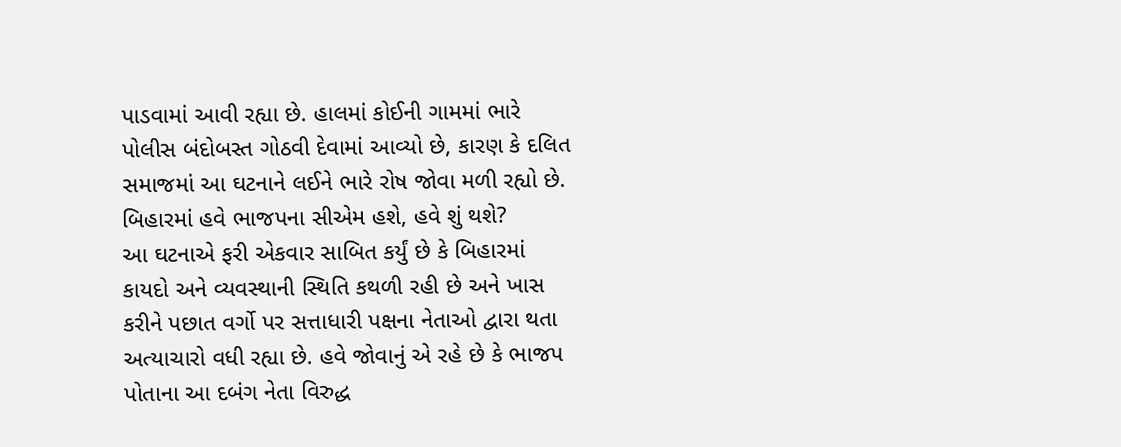પાડવામાં આવી રહ્યા છે. હાલમાં કોઈની ગામમાં ભારે પોલીસ બંદોબસ્ત ગોઠવી દેવામાં આવ્યો છે, કારણ કે દલિત સમાજમાં આ ઘટનાને લઈને ભારે રોષ જોવા મળી રહ્યો છે.
બિહારમાં હવે ભાજપના સીએમ હશે, હવે શું થશે?
આ ઘટનાએ ફરી એકવાર સાબિત કર્યું છે કે બિહારમાં કાયદો અને વ્યવસ્થાની સ્થિતિ કથળી રહી છે અને ખાસ કરીને પછાત વર્ગો પર સત્તાધારી પક્ષના નેતાઓ દ્વારા થતા અત્યાચારો વધી રહ્યા છે. હવે જોવાનું એ રહે છે કે ભાજપ પોતાના આ દબંગ નેતા વિરુદ્ધ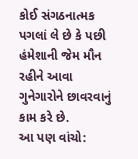કોઈ સંગઠનાત્મક પગલાં લે છે કે પછી હંમેશાની જેમ મૌન રહીને આવા ગુનેગારોને છાવરવાનું કામ કરે છે.
આ પણ વાંચો: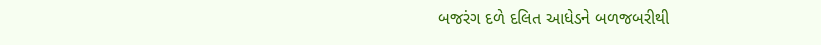બજરંગ દળે દલિત આધેડને બળજબરીથી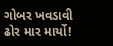ગોબર ખવડાવી ઢોર માર માર્યો!